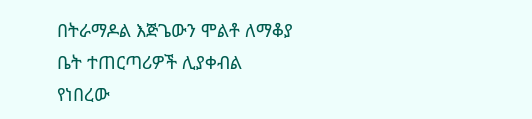በትራማዶል እጅጌውን ሞልቶ ለማቆያ ቤት ተጠርጣሪዎች ሊያቀብል የነበረው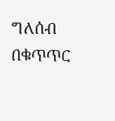ግለሰብ በቁጥጥር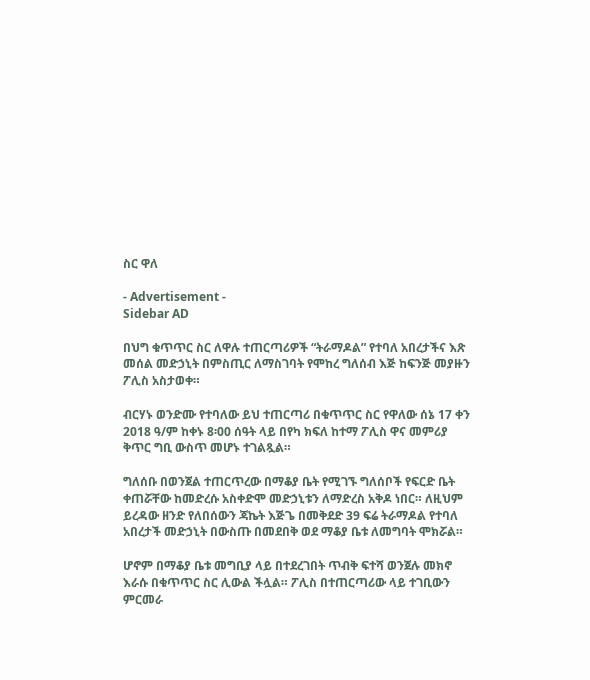ስር ዋለ

- Advertisement -
Sidebar AD

በህግ ቁጥጥር ስር ለዋሉ ተጠርጣሪዎች “ትራማዶል” የተባለ አበረታችና እጽ መሰል መድኃኒት በምስጢር ለማስገባት የሞከረ ግለሰብ እጅ ከፍንጅ መያዙን ፖሊስ አስታወቀ።

ብርሃኑ ወንድሙ የተባለው ይህ ተጠርጣሪ በቁጥጥር ስር የዋለው ሰኔ 17 ቀን 2018 ዓ/ም ከቀኑ 8፡00 ሰዓት ላይ በየካ ክፍለ ከተማ ፖሊስ ዋና መምሪያ ቅጥር ግቢ ውስጥ መሆኑ ተገልጿል።

ግለሰቡ በወንጀል ተጠርጥረው በማቆያ ቤት የሚገኙ ግለሰቦች የፍርድ ቤት ቀጠሯቸው ከመድረሱ አስቀድሞ መድኃኒቱን ለማድረስ አቅዶ ነበር። ለዚህም ይረዳው ዘንድ የለበሰውን ጃኬት እጅጌ በመቅደድ 39 ፍሬ ትራማዶል የተባለ አበረታች መድኃኒት በውስጡ በመደበቅ ወደ ማቆያ ቤቱ ለመግባት ሞክሯል።

ሆኖም በማቆያ ቤቱ መግቢያ ላይ በተደረገበት ጥብቅ ፍተሻ ወንጀሉ መክኖ እራሱ በቁጥጥር ስር ሊውል ችሏል። ፖሊስ በተጠርጣሪው ላይ ተገቢውን ምርመራ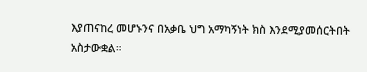እያጠናከረ መሆኑንና በአቃቤ ህግ አማካኝነት ክስ እንደሚያመሰርትበት አስታውቋል።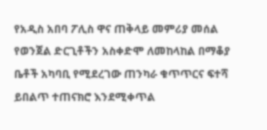የአዲስ አበባ ፖሊስ ዋና ጠቅላይ መምሪያ መሰል የወንጀል ድርጊቶችን አስቀድሞ ለመከላከል በማቆያ ቤቶች አካባቢ የሚደረገው ጠንካራ ቁጥጥርና ፍተሻ ይበልጥ ተጠናክሮ እንደሚቀጥል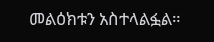መልዕክቱን አስተላልፏል።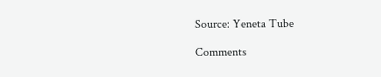Source: Yeneta Tube

Comments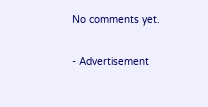No comments yet.

- Advertisement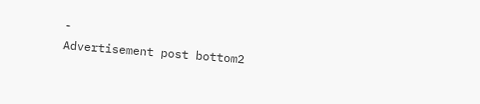-
Advertisement post bottom2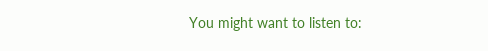You might want to listen to: